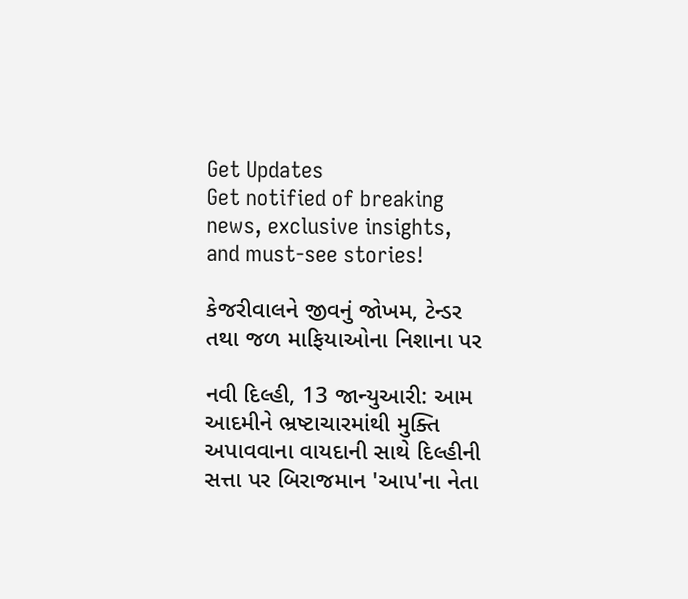Get Updates
Get notified of breaking news, exclusive insights, and must-see stories!

કેજરીવાલને જીવનું જોખમ, ટેન્ડર તથા જળ માફિયાઓના નિશાના પર

નવી દિલ્હી, 13 જાન્યુઆરી: આમ આદમીને ભ્રષ્ટાચારમાંથી મુક્તિ અપાવવાના વાયદાની સાથે દિલ્હીની સત્તા પર બિરાજમાન 'આપ'ના નેતા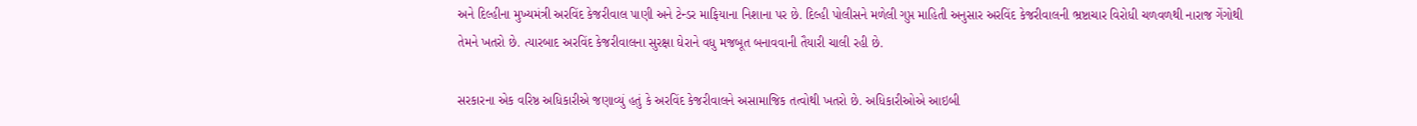અને દિલ્હીના મુખ્યમંત્રી અરવિંદ કેજરીવાલ પાણી અને ટેન્ડર માફિયાના નિશાના પર છે. દિલ્હી પોલીસને મળેલી ગુપ્ત માહિતી અનુસાર અરવિંદ કેજરીવાલની ભ્રષ્ટાચાર વિરોધી ચળવળથી નારાજ ગેંગોથી તેમને ખતરો છે. ત્યારબાદ અરવિંદ કેજરીવાલના સુરક્ષા ઘેરાને વધુ મજબૂત બનાવવાની તૈયારી ચાલી રહી છે.

સરકારના એક વરિષ્ઠ અધિકારીએ જણાવ્યું હતું કે અરવિંદ કેજરીવાલને અસામાજિક તત્વોથી ખતરો છે. અધિકારીઓએ આઇબી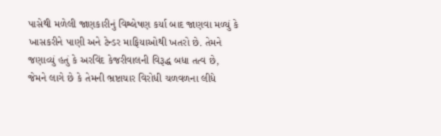પાસેથી મળેલી જાણકારીનું વિશ્લેષણ કર્યા બાદ જાણવા મળ્યું કે ખાસકરીને પાણી અને ટેન્ડર માફિયાઓથી ખતરો છે. તેમને જણાવ્યું હતું કે અરવિંદ કેજરીવાલની વિરૂદ્ધ બધા તત્વ છે, જેમને લાગે છે કે તેમની ભ્રષ્ટાચાર વિરોધી ચળવળના લીધે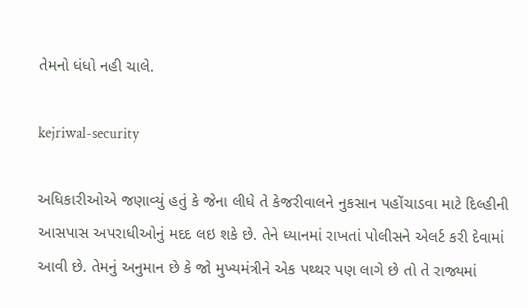તેમનો ધંધો નહી ચાલે.

kejriwal-security

અધિકારીઓએ જણાવ્યું હતું કે જેના લીધે તે કેજરીવાલને નુકસાન પહોંચાડવા માટે દિલ્હીની આસપાસ અપરાધીઓનું મદદ લઇ શકે છે. તેને ધ્યાનમાં રાખતાં પોલીસને એલર્ટ કરી દેવામાં આવી છે. તેમનું અનુમાન છે કે જો મુખ્યમંત્રીને એક પથ્થર પણ લાગે છે તો તે રાજ્યમાં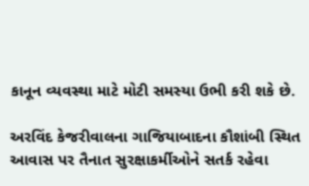કાનૂન વ્યવસ્થા માટે મોટી સમસ્યા ઉભી કરી શકે છે.

અરવિંદ કેજરીવાલના ગાજિયાબાદના કૌશાંબી સ્થિત આવાસ પર તૈનાત સુરક્ષાકર્મીઓને સતર્ક રહેવા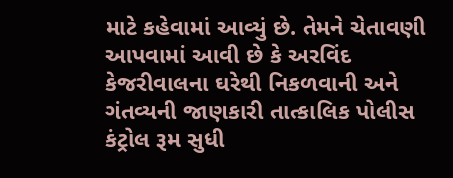માટે કહેવામાં આવ્યું છે. તેમને ચેતાવણી આપવામાં આવી છે કે અરવિંદ કેજરીવાલના ઘરેથી નિકળવાની અને ગંતવ્યની જાણકારી તાત્કાલિક પોલીસ કંટ્રોલ રૂમ સુધી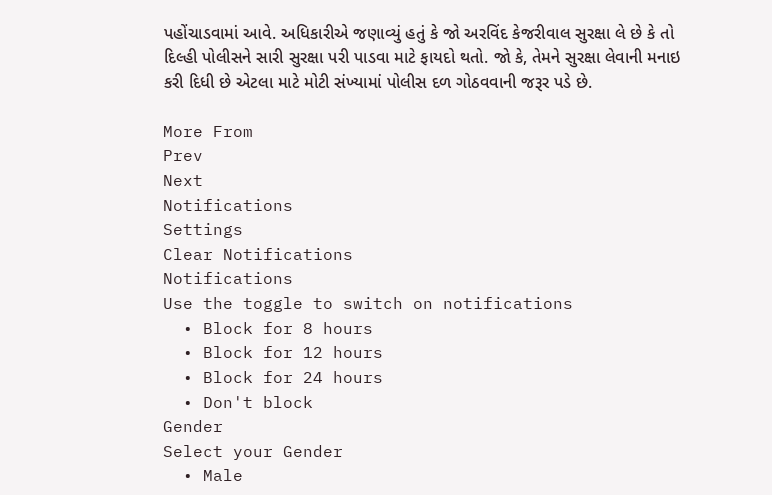પહોંચાડવામાં આવે. અધિકારીએ જણાવ્યું હતું કે જો અરવિંદ કેજરીવાલ સુરક્ષા લે છે કે તો દિલ્હી પોલીસને સારી સુરક્ષા પરી પાડવા માટે ફાયદો થતો. જો કે, તેમને સુરક્ષા લેવાની મનાઇ કરી દિધી છે એટલા માટે મોટી સંખ્યામાં પોલીસ દળ ગોઠવવાની જરૂર પડે છે.

More From
Prev
Next
Notifications
Settings
Clear Notifications
Notifications
Use the toggle to switch on notifications
  • Block for 8 hours
  • Block for 12 hours
  • Block for 24 hours
  • Don't block
Gender
Select your Gender
  • Male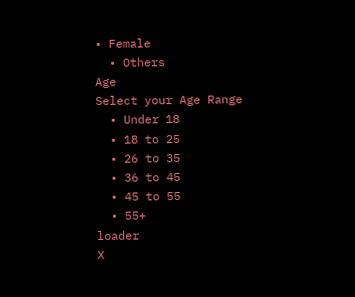• Female
  • Others
Age
Select your Age Range
  • Under 18
  • 18 to 25
  • 26 to 35
  • 36 to 45
  • 45 to 55
  • 55+
loader
X